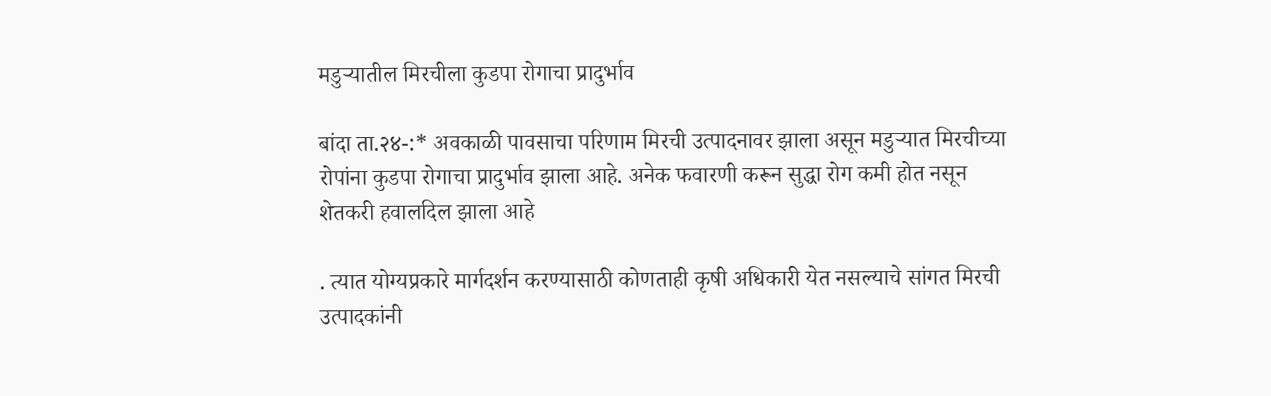मडुऱ्यातील मिरचीला कुडपा रोगाचा प्रादुर्भाव

बांदा ता.२४-:* अवकाळी पावसाचा परिणाम मिरची उत्पादनावर झाला असून मडुऱ्यात मिरचीच्या रोपांना कुडपा रोगाचा प्रादुर्भाव झाला आहे. अनेक फवारणी करून सुद्धा रोग कमी होत नसून शेतकरी हवालदिल झाला आहे

. त्यात योग्यप्रकारे मार्गदर्शन करण्यासाठी कोणताही कृषी अधिकारी येत नसल्याचे सांगत मिरची उत्पादकांनी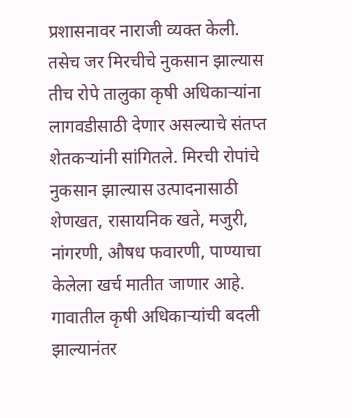प्रशासनावर नाराजी व्यक्त केली. तसेच जर मिरचीचे नुकसान झाल्यास तीच रोपे तालुका कृषी अधिकाऱ्यांना लागवडीसाठी देणार असल्याचे संतप्त शेतकऱ्यांनी सांगितले. मिरची रोपांचे नुकसान झाल्यास उत्पादनासाठी शेणखत, रासायनिक खते, मजुरी, नांगरणी, औषध फवारणी, पाण्याचा केलेला खर्च मातीत जाणार आहे. गावातील कृषी अधिकाऱ्यांची बदली झाल्यानंतर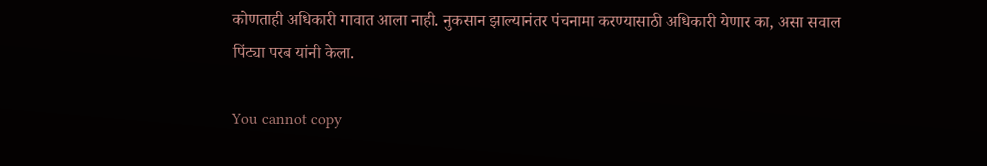कोणताही अधिकारी गावात आला नाही. नुकसान झाल्यानंतर पंचनामा करण्यासाठी अधिकारी येणार का, असा सवाल पिंट्या परब यांनी केला.

You cannot copy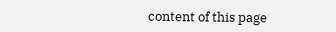content of this page